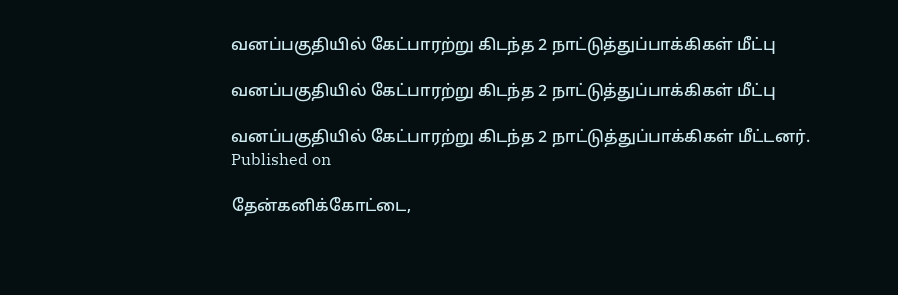வனப்பகுதியில் கேட்பாரற்று கிடந்த 2 நாட்டுத்துப்பாக்கிகள் மீட்பு

வனப்பகுதியில் கேட்பாரற்று கிடந்த 2 நாட்டுத்துப்பாக்கிகள் மீட்பு

வனப்பகுதியில் கேட்பாரற்று கிடந்த 2 நாட்டுத்துப்பாக்கிகள் மீட்டனர்.
Published on

தேன்கனிக்கோட்டை,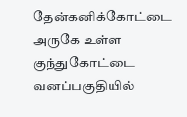தேன்கனிக்கோட்டை அருகே உள்ள குந்துகோட்டை வனப்பகுதியில்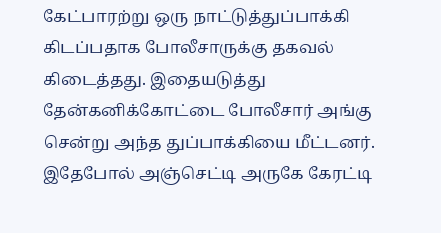கேட்பாரற்று ஒரு நாட்டுத்துப்பாக்கி கிடப்பதாக போலீசாருக்கு தகவல் கிடைத்தது. இதையடுத்து தேன்கனிக்கோட்டை போலீசார் அங்கு சென்று அந்த துப்பாக்கியை மீட்டனர். இதேபோல் அஞ்செட்டி அருகே கேரட்டி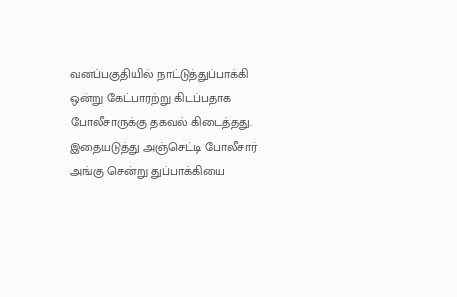வனப்பகுதியில் நாட்டுத்துப்பாக்கி ஒன்று கேட்பாரற்று கிடப்பதாக போலீசாருக்கு தகவல் கிடைத்தது. இதையடுத்து அஞ்செட்டி போலீசார் அங்கு சென்று துப்பாக்கியை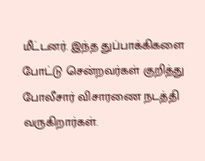மீட்டனர். இந்த துப்பாக்கிகளை போட்டு சென்றவர்கள் குறித்து போலீசார் விசாரணை நடத்தி வருகிறார்கள்.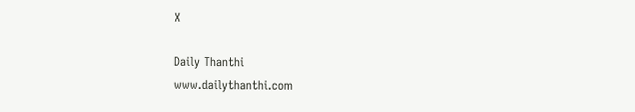X

Daily Thanthi
www.dailythanthi.com